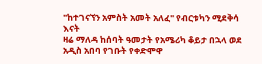"ከተገናኘን አምስት አመት አለፈ" የብርቱካን ሚደቅሳ እናት
ዛሬ ማለዳ ከሰባት ዓመታት የአሜሪካ ቆይታ በኋላ ወደ አዲስ አበባ የገቡት የቀድሞዋ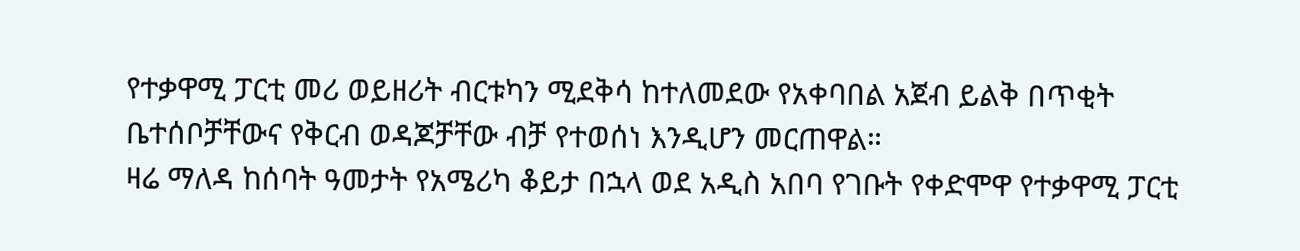የተቃዋሚ ፓርቲ መሪ ወይዘሪት ብርቱካን ሚደቅሳ ከተለመደው የአቀባበል አጀብ ይልቅ በጥቂት ቤተሰቦቻቸውና የቅርብ ወዳጆቻቸው ብቻ የተወሰነ እንዲሆን መርጠዋል።
ዛሬ ማለዳ ከሰባት ዓመታት የአሜሪካ ቆይታ በኋላ ወደ አዲስ አበባ የገቡት የቀድሞዋ የተቃዋሚ ፓርቲ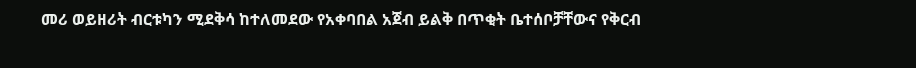መሪ ወይዘሪት ብርቱካን ሚደቅሳ ከተለመደው የአቀባበል አጀብ ይልቅ በጥቂት ቤተሰቦቻቸውና የቅርብ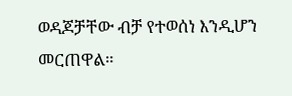ወዳጆቻቸው ብቻ የተወሰነ እንዲሆን መርጠዋል።